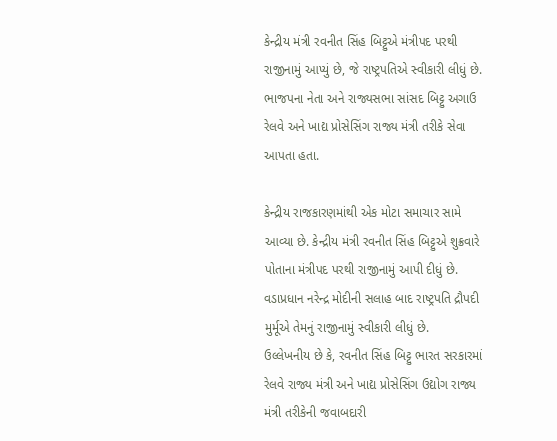કેન્દ્રીય મંત્રી રવનીત સિંહ બિટ્ટુએ મંત્રીપદ પરથી રાજીનામું આપ્યું છે, જે રાષ્ટ્રપતિએ સ્વીકારી લીધું છે. ભાજપના નેતા અને રાજ્યસભા સાંસદ બિટ્ટુ અગાઉ રેલવે અને ખાદ્ય પ્રોસેસિંગ રાજ્ય મંત્રી તરીકે સેવા આપતા હતા.

કેન્દ્રીય રાજકારણમાંથી એક મોટા સમાચાર સામે આવ્યા છે. કેન્દ્રીય મંત્રી રવનીત સિંહ બિટ્ટુએ શુક્રવારે પોતાના મંત્રીપદ પરથી રાજીનામું આપી દીધું છે. વડાપ્રધાન નરેન્દ્ર મોદીની સલાહ બાદ રાષ્ટ્રપતિ દ્રૌપદી મુર્મૂએ તેમનું રાજીનામું સ્વીકારી લીધું છે.
ઉલ્લેખનીય છે કે, રવનીત સિંહ બિટ્ટુ ભારત સરકારમાં રેલવે રાજ્ય મંત્રી અને ખાદ્ય પ્રોસેસિંગ ઉદ્યોગ રાજ્ય મંત્રી તરીકેની જવાબદારી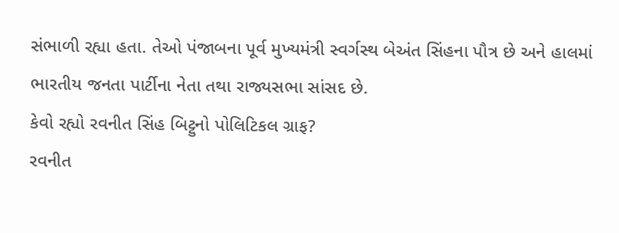સંભાળી રહ્યા હતા. તેઓ પંજાબના પૂર્વ મુખ્યમંત્રી સ્વર્ગસ્થ બેઅંત સિંહના પૌત્ર છે અને હાલમાં ભારતીય જનતા પાર્ટીના નેતા તથા રાજ્યસભા સાંસદ છે.
કેવો રહ્યો રવનીત સિંહ બિટ્ટુનો પોલિટિકલ ગ્રાફ?
રવનીત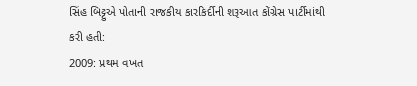સિંહ બિટ્ટુએ પોતાની રાજકીય કારકિર્દીની શરૂઆત કોંગ્રેસ પાર્ટીમાંથી કરી હતી:
2009: પ્રથમ વખત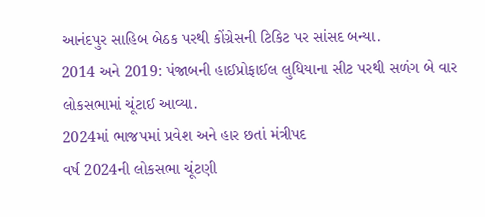આનંદપુર સાહિબ બેઠક પરથી કોંગ્રેસની ટિકિટ પર સાંસદ બન્યા.
2014 અને 2019: પંજાબની હાઈપ્રોફાઈલ લુધિયાના સીટ પરથી સળંગ બે વાર લોકસભામાં ચૂંટાઈ આવ્યા.
2024માં ભાજપમાં પ્રવેશ અને હાર છતાં મંત્રીપદ
વર્ષ 2024ની લોકસભા ચૂંટણી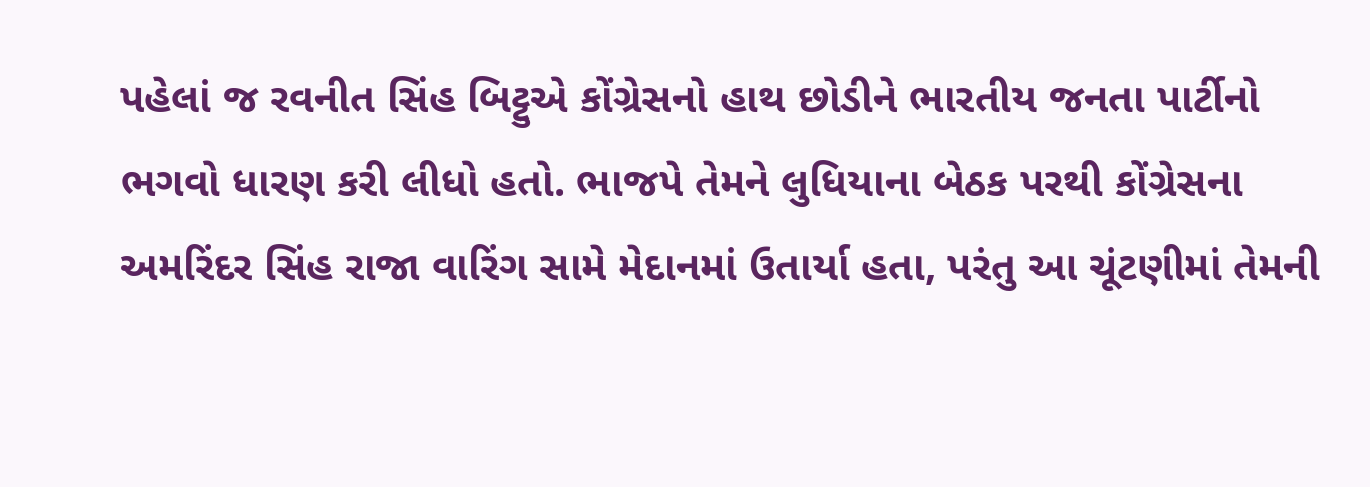પહેલાં જ રવનીત સિંહ બિટ્ટુએ કોંગ્રેસનો હાથ છોડીને ભારતીય જનતા પાર્ટીનો ભગવો ધારણ કરી લીધો હતો. ભાજપે તેમને લુધિયાના બેઠક પરથી કોંગ્રેસના અમરિંદર સિંહ રાજા વારિંગ સામે મેદાનમાં ઉતાર્યા હતા, પરંતુ આ ચૂંટણીમાં તેમની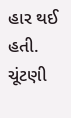હાર થઈ હતી. ચૂંટણી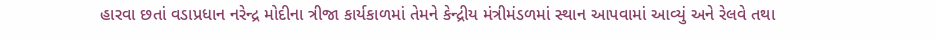હારવા છતાં વડાપ્રધાન નરેન્દ્ર મોદીના ત્રીજા કાર્યકાળમાં તેમને કેન્દ્રીય મંત્રીમંડળમાં સ્થાન આપવામાં આવ્યું અને રેલવે તથા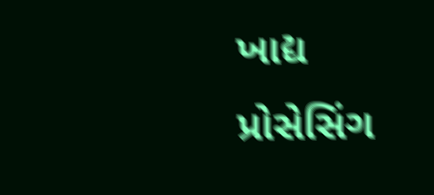ખાદ્ય પ્રોસેસિંગ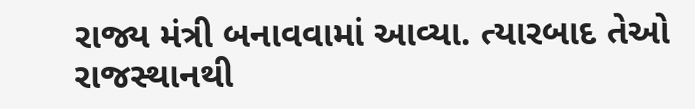રાજ્ય મંત્રી બનાવવામાં આવ્યા. ત્યારબાદ તેઓ રાજસ્થાનથી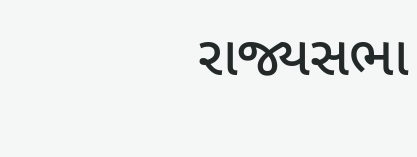રાજ્યસભા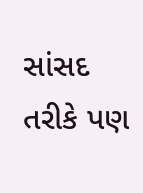સાંસદ તરીકે પણ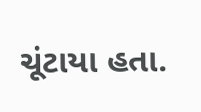ચૂંટાયા હતા.